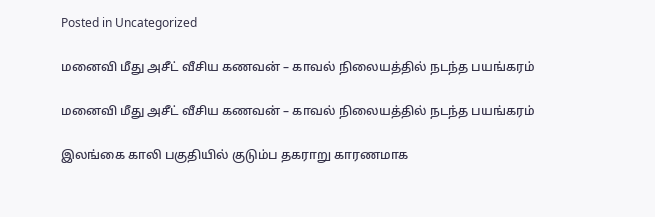Posted in Uncategorized

மனைவி மீது அசீட் வீசிய கணவன் – காவல் நிலையத்தில் நடந்த பயங்கரம்

மனைவி மீது அசீட் வீசிய கணவன் – காவல் நிலையத்தில் நடந்த பயங்கரம்

இலங்கை காலி பகுதியில் குடும்ப தகராறு காரணமாக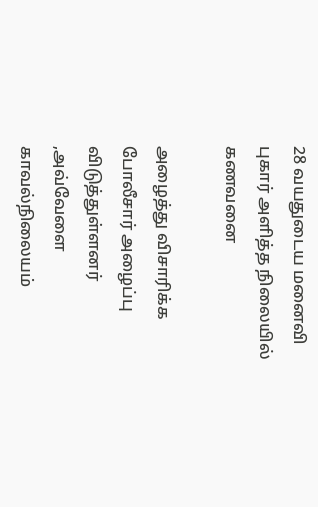28 வயதுடைய மனைவி புகார் அளித்த நிலையில் கணவனை

அழைத்து விசாரிக்க போலீசார் அழைப்பு விடுத்துள்ளனர் ,அவ்வேளை காவல்நிலையம்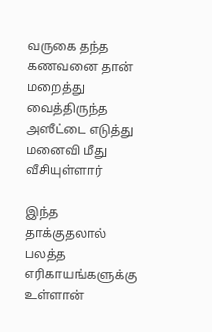வருகை தந்த கணவனை தான் மறைத்து வைத்திருந்த அஸீட்டை எடுத்து மனைவி மீது வீசியுள்ளார்

இந்த தாக்குதலால் பலத்த எரிகாயங்களுக்கு உள்ளான்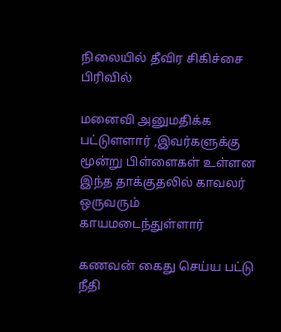நிலையில் தீவிர சிகிச்சை பிரிவில்

மனைவி அனுமதிக்க பட்டுளளார் ,இவர்களுக்கு மூன்று பிள்ளைகள் உள்ளன
இந்த தாக்குதலில் காவலர் ஒருவரும் காயமடைந்துள்ளார்

கணவன் கைது செய்ய பட்டு நீதி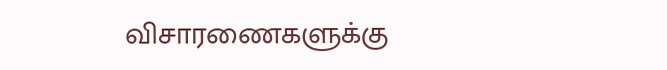விசாரணைகளுக்கு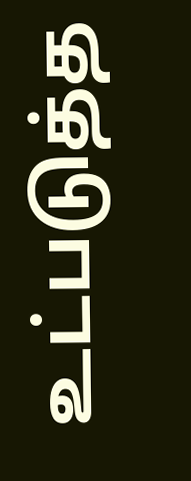உட்படுத்த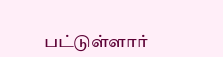பட்டுள்ளார்